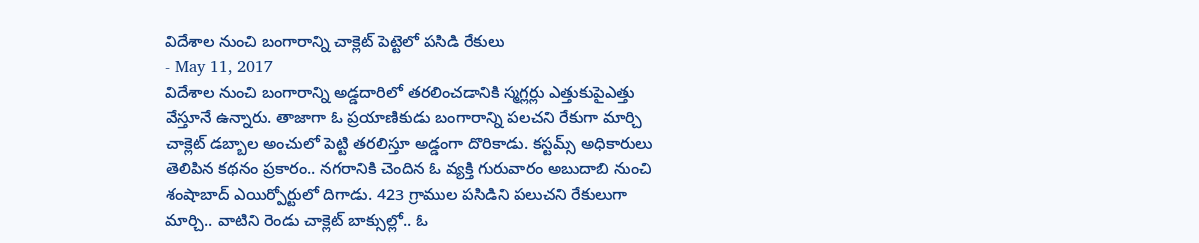విదేశాల నుంచి బంగారాన్ని చాక్లెట్ పెట్టెలో పసిడి రేకులు
- May 11, 2017
విదేశాల నుంచి బంగారాన్ని అడ్డదారిలో తరలించడానికి స్మగ్లర్లు ఎత్తుకుపైఎత్తు వేస్తూనే ఉన్నారు. తాజాగా ఓ ప్రయాణికుడు బంగారాన్ని పలచని రేకుగా మార్చి చాక్లెట్ డబ్బాల అంచులో పెట్టి తరలిస్తూ అడ్డంగా దొరికాడు. కస్టమ్స్ అధికారులు తెలిపిన కథనం ప్రకారం.. నగరానికి చెందిన ఓ వ్యక్తి గురువారం అబుదాబి నుంచి శంషాబాద్ ఎయిర్పోర్టులో దిగాడు. 423 గ్రాముల పసిడిని పలుచని రేకులుగా మార్చి.. వాటిని రెండు చాక్లెట్ బాక్సుల్లో.. ఓ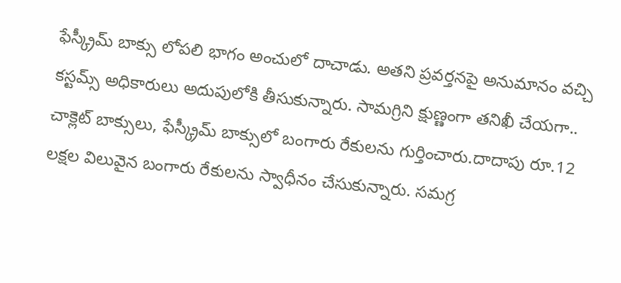ఫేస్క్రీమ్ బాక్సు లోపలి భాగం అంచులో దాచాడు. అతని ప్రవర్తనపై అనుమానం వచ్చి కస్టమ్స్ అధికారులు అదుపులోకి తీసుకున్నారు. సామగ్రిని క్షుణ్ణంగా తనిఖీ చేయగా.. చాక్లెట్ బాక్సులు, ఫేస్క్రీమ్ బాక్సులో బంగారు రేకులను గుర్తించారు.దాదాపు రూ.12 లక్షల విలువైన బంగారు రేకులను స్వాధీనం చేసుకున్నారు. సమగ్ర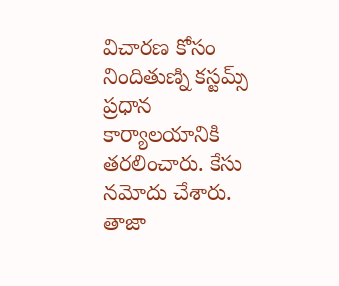విచారణ కోసం నిందితుణ్ని కస్టమ్స్ ప్రధాన కార్యాలయానికి తరలించారు. కేసు నమోదు చేశారు.
తాజా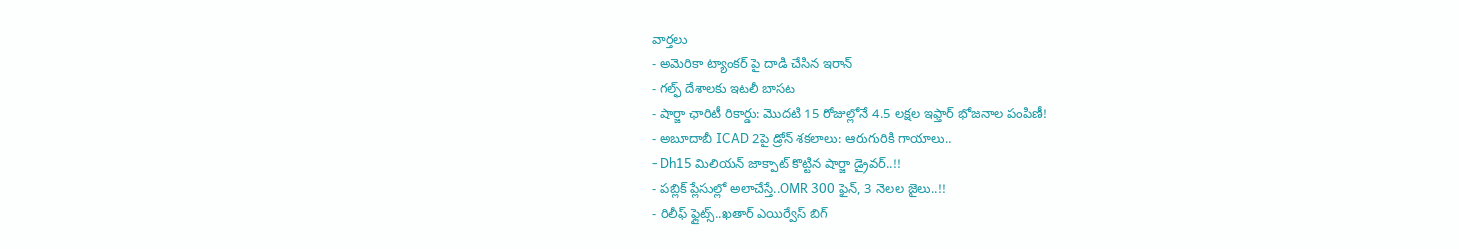వార్తలు
- అమెరికా ట్యాంకర్ పై దాడి చేసిన ఇరాన్
- గల్ఫ్ దేశాలకు ఇటలీ బాసట
- షార్జా ఛారిటీ రికార్డు: మొదటి 15 రోజుల్లోనే 4.5 లక్షల ఇఫ్తార్ భోజనాల పంపిణీ!
- అబూదాబీ ICAD 2పై డ్రోన్ శకలాలు: ఆరుగురికి గాయాలు..
- Dh15 మిలియన్ జాక్పాట్ కొట్టిన షార్జా డ్రైవర్..!!
- పబ్లిక్ ప్లేసుల్లో అలాచేస్తే..OMR 300 ఫైన్, 3 నెలల జైలు..!!
- రిలీఫ్ ఫ్లైట్స్..ఖతార్ ఎయిర్వేస్ బిగ్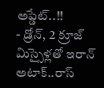అప్డేట్..!!
- డ్రోన్, 2 క్రూజ్ మిస్సైళ్లతో ఇరాన్ అటాక్..రాస్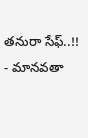తనురా సేఫ్..!!
- మానవతా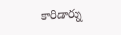కారిడార్ను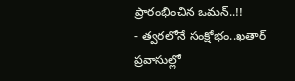ప్రారంభించిన ఒమన్..!!
- త్వరలోనే సంక్షోభం..ఖతార్ ప్రవాసుల్లో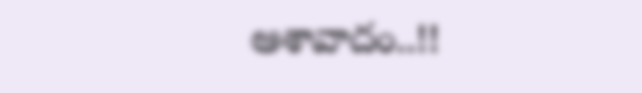ఆశావాదం..!!